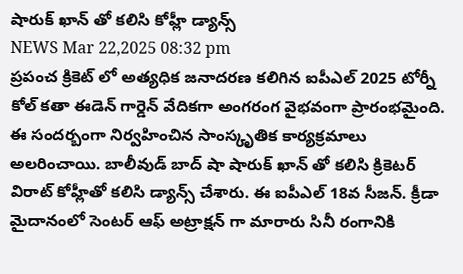షారుక్ ఖాన్ తో కలిసి కోహ్లీ డ్యాన్స్
NEWS Mar 22,2025 08:32 pm
ప్రపంచ క్రికెట్ లో అత్యధిక జనాదరణ కలిగిన ఐపీఎల్ 2025 టోర్నీ కోల్ కతా ఈడెన్ గార్డెన్ వేదికగా అంగరంగ వైభవంగా ప్రారంభమైంది. ఈ సందర్బంగా నిర్వహించిన సాంస్కృతిక కార్యక్రమాలు అలరించాయి. బాలీవుడ్ బాద్ షా షారుక్ ఖాన్ తో కలిసి క్రికెటర్ విరాట్ కోహ్లీతో కలిసి డ్యాన్స్ చేశారు. ఈ ఐపీఎల్ 18వ సీజన్. క్రీడా మైదానంలో సెంటర్ ఆఫ్ అట్రాక్షన్ గా మారారు సినీ రంగానికి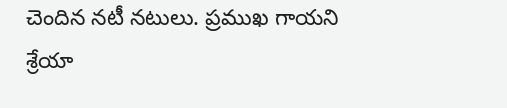చెందిన నటీ నటులు. ప్రముఖ గాయని శ్రేయా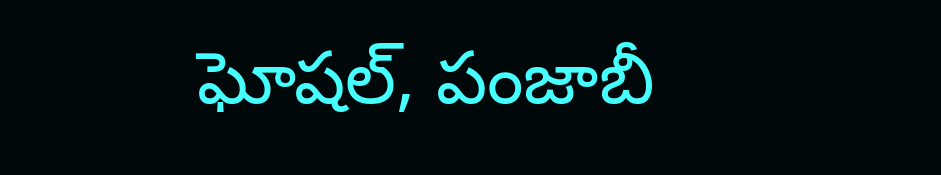ఘోషల్, పంజాబీ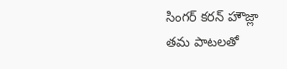సింగర్ కరన్ హౌజ్లా తమ పాటలతో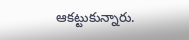ఆకట్టుకున్నారు.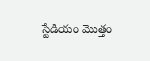స్టేడియం మొత్తం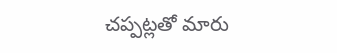చప్పట్లతో మారు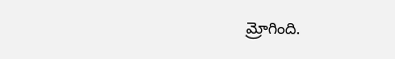మ్రోగింది.